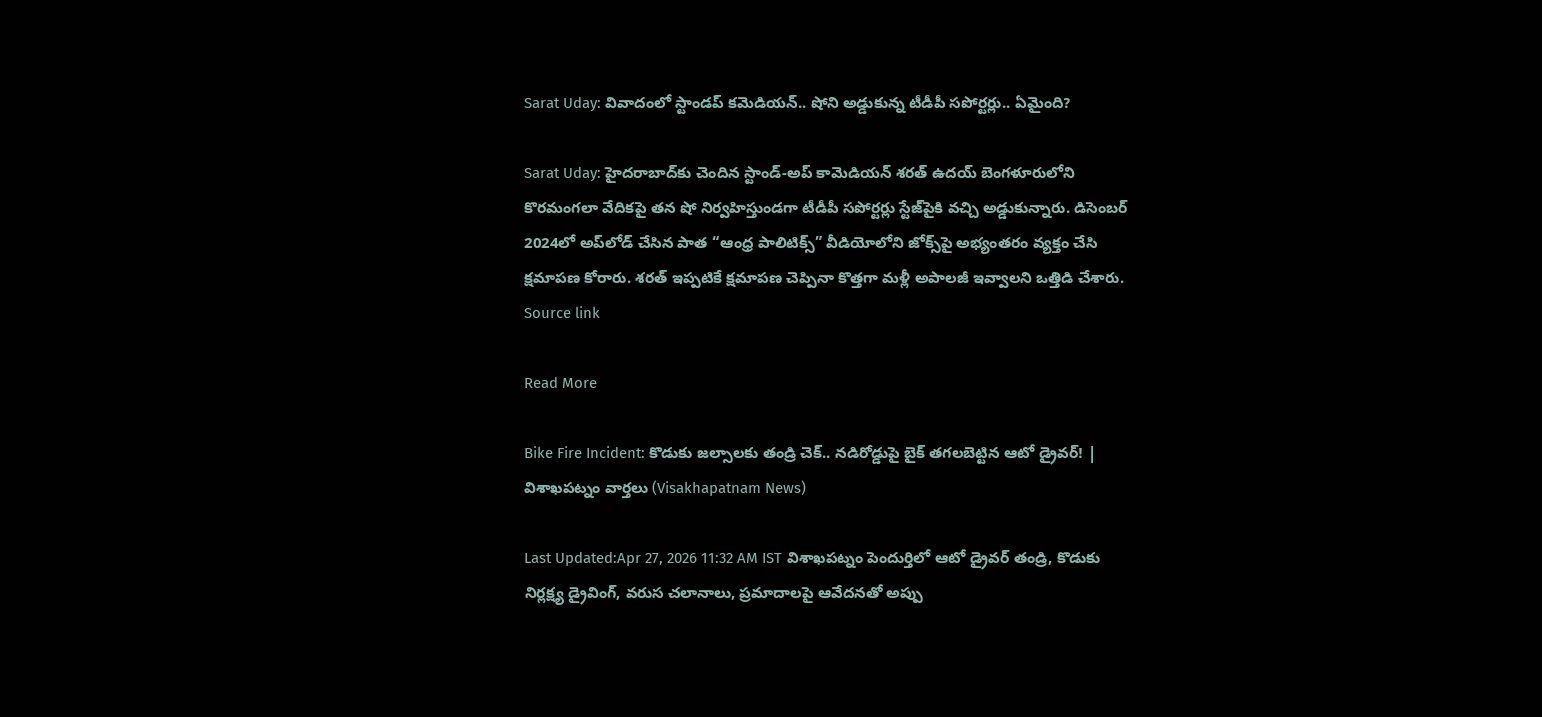Sarat Uday: వివాదంలో స్టాండప్ కమెడియన్.. షోని అడ్డుకున్న టీడీపీ సపోర్టర్లు.. ఏమైంది?

Sarat Uday: హైదరాబాద్‌కు చెందిన స్టాండ్-అప్ కామెడియన్ శరత్ ఉదయ్ బెంగళూరులోని కొరమంగలా వేదికపై తన షో నిర్వహిస్తుండగా టీడీపీ సపోర్టర్లు స్టేజ్‌పైకి వచ్చి అడ్డుకున్నారు. డిసెంబర్ 2024లో అప్‌లోడ్ చేసిన పాత “ఆంధ్ర పాలిటిక్స్” వీడియోలోని జోక్స్‌పై అభ్యంతరం వ్యక్తం చేసి క్షమాపణ కోరారు. శరత్ ఇప్పటికే క్షమాపణ చెప్పినా కొత్తగా మళ్లీ అపాలజీ ఇవ్వాలని ఒత్తిడి చేశారు. Source link

Read More

Bike Fire Incident: కొడుకు జల్సాలకు తండ్రి చెక్.. నడిరోడ్డుపై బైక్ తగలబెట్టిన ఆటో డ్రైవర్! | విశాఖపట్నం వార్తలు (Visakhapatnam News)

Last Updated:Apr 27, 2026 11:32 AM IST విశాఖపట్నం పెందుర్తిలో ఆటో డ్రైవర్ తండ్రి, కొడుకు నిర్లక్ష్య డ్రైవింగ్, వరుస చలానాలు, ప్రమాదాలపై ఆవేదనతో అప్పు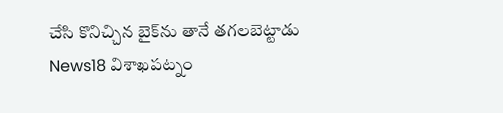చేసి కొనిచ్చిన బైక్‌ను తానే తగలబెట్టాడు News18 విశాఖపట్నం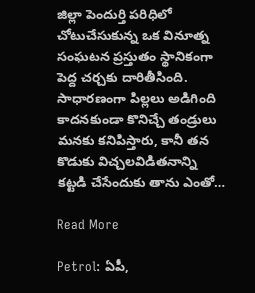జిల్లా పెందుర్తి పరిధిలో చోటుచేసుకున్న ఒక వినూత్న సంఘటన ప్రస్తుతం స్థానికంగా పెద్ద చర్చకు దారితీసింది. సాధారణంగా పిల్లలు అడిగింది కాదనకుండా కొనిచ్చే తండ్రులు మనకు కనిపిస్తారు, కానీ తన కొడుకు విచ్చలవిడితనాన్ని కట్టడి చేసేందుకు తాను ఎంతో…

Read More

Petrol: ఏపీ,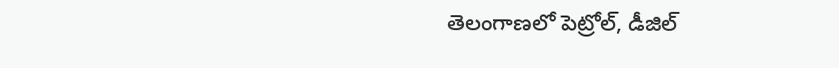తెలంగాణలో పెట్రోల్, డీజిల్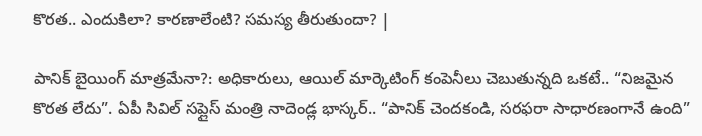కొరత.. ఎందుకిలా? కారణాలేంటి? సమస్య తీరుతుందా? |

పానిక్ బైయింగ్ మాత్రమేనా?: అధికారులు, ఆయిల్ మార్కెటింగ్ కంపెనీలు చెబుతున్నది ఒకటే.. “నిజమైన కొరత లేదు”. ఏపీ సివిల్ సప్లైస్ మంత్రి నాదెండ్ల భాస్కర్.. “పానిక్ చెందకండి, సరఫరా సాధారణంగానే ఉంది”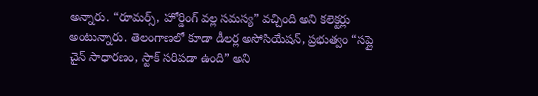అన్నారు. “రూమర్స్, హోర్డింగ్ వల్ల సమస్య” వచ్చింది అని కలెక్టర్లు అంటున్నారు. తెలంగాణలో కూడా డీలర్ల అసోసియేషన్, ప్రభుత్వం “సప్లై చైన్ సాధారణం, స్టాక్ సరిపడా ఉంది” అని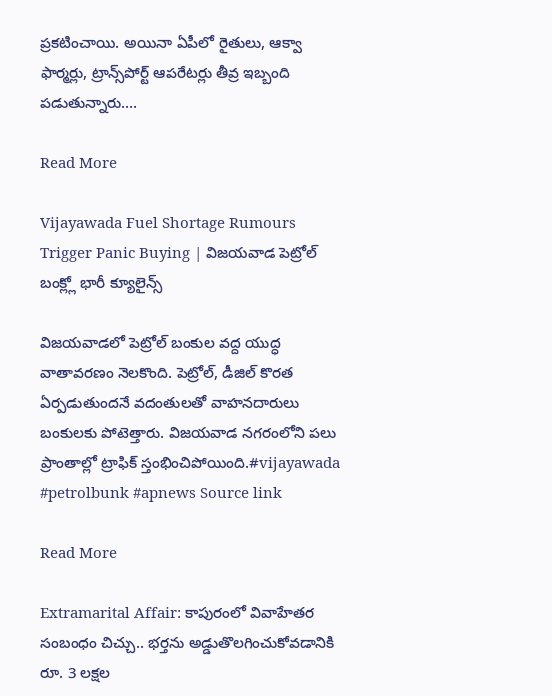ప్రకటించాయి. అయినా ఏపీలో రైతులు, ఆక్వా ఫార్మర్లు, ట్రాన్స్‌పోర్ట్ ఆపరేటర్లు తీవ్ర ఇబ్బంది పడుతున్నారు….

Read More

Vijayawada Fuel Shortage Rumours Trigger Panic Buying | విజయవాడ పెట్రోల్ బంక్ల్లో భారీ క్యూలైన్స్

విజయవాడలో పెట్రోల్ బంకుల వద్ద యుద్ధ వాతావరణం నెలకొంది. పెట్రోల్, డీజిల్ కొరత ఏర్పడుతుందనే వదంతులతో వాహనదారులు బంకులకు పోటెత్తారు. విజయవాడ నగరంలోని పలు ప్రాంతాల్లో ట్రాఫిక్ స్తంభించిపోయింది.#vijayawada #petrolbunk #apnews Source link

Read More

Extramarital Affair: కాపురంలో వివాహేతర సంబంధం చిచ్చు.. భర్తను అడ్డుతొలగించుకోవడానికి రూ. 3 లక్షల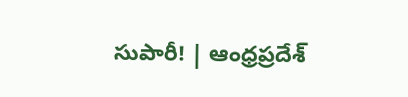సుపారీ! | ఆంధ్రప్రదేశ్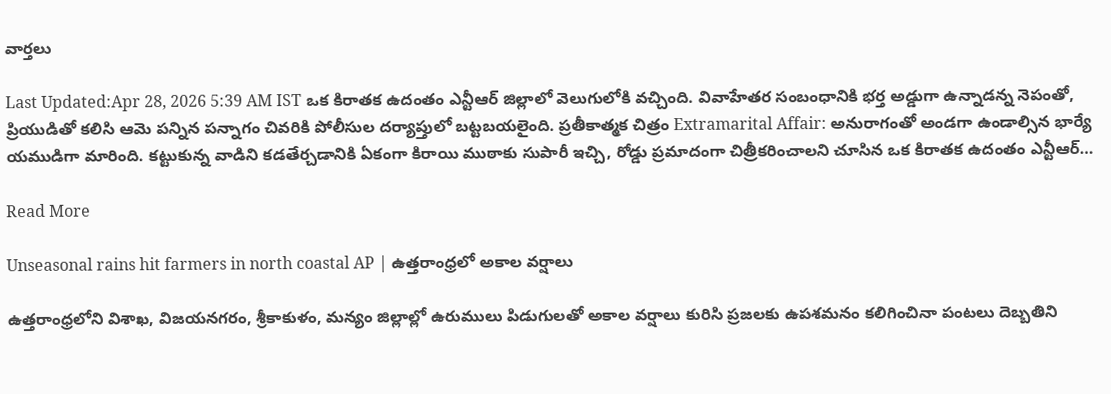వార్తలు

Last Updated:Apr 28, 2026 5:39 AM IST ఒక కిరాతక ఉదంతం ఎన్టీఆర్ జిల్లాలో వెలుగులోకి వచ్చింది. వివాహేతర సంబంధానికి భర్త అడ్డుగా ఉన్నాడన్న నెపంతో, ప్రియుడితో కలిసి ఆమె పన్నిన పన్నాగం చివరికి పోలీసుల దర్యాప్తులో బట్టబయలైంది. ప్రతీకాత్మక చిత్రం Extramarital Affair: అనురాగంతో అండగా ఉండాల్సిన భార్యే యముడిగా మారింది. కట్టుకున్న వాడిని కడతేర్చడానికి ఏకంగా కిరాయి ముఠాకు సుపారీ ఇచ్చి, రోడ్డు ప్రమాదంగా చిత్రీకరించాలని చూసిన ఒక కిరాతక ఉదంతం ఎన్టీఆర్…

Read More

Unseasonal rains hit farmers in north coastal AP | ఉత్తరాంధ్రలో అకాల వర్షాలు

ఉత్తరాంధ్రలోని విశాఖ, విజయనగరం, శ్రీకాకుళం, మన్యం జిల్లాల్లో ఉరుములు పిడుగులతో అకాల వర్షాలు కురిసి ప్రజలకు ఉపశమనం కలిగించినా పంటలు దెబ్బతిని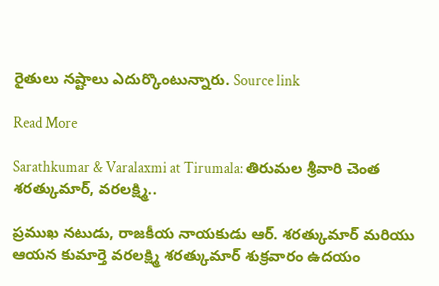రైతులు నష్టాలు ఎదుర్కొంటున్నారు. Source link

Read More

Sarathkumar & Varalaxmi at Tirumala: తిరుమల శ్రీవారి చెంత శరత్కుమార్, వరలక్ష్మి..

ప్రముఖ నటుడు, రాజకీయ నాయకుడు ఆర్. శరత్కుమార్ మరియు ఆయన కుమార్తె వరలక్ష్మి శరత్కుమార్ శుక్రవారం ఉదయం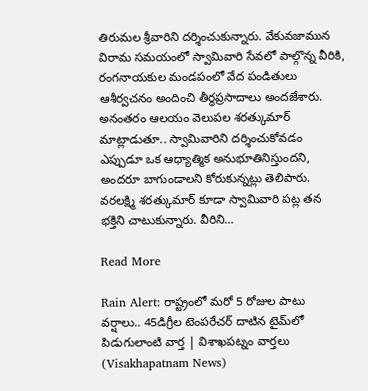తిరుమల శ్రీవారిని దర్శించుకున్నారు. వేకువజామున విరామ సమయంలో స్వామివారి సేవలో పాల్గొన్న వీరికి, రంగనాయకుల మండపంలో వేద పండితులు ఆశీర్వచనం అందించి తీర్థప్రసాదాలు అందజేశారు. అనంతరం ఆలయం వెలుపల శరత్కుమార్ మాట్లాడుతూ.. స్వామివారిని దర్శించుకోవడం ఎప్పుడూ ఒక ఆధ్యాత్మిక అనుభూతినిస్తుందని, అందరూ బాగుండాలని కోరుకున్నట్లు తెలిపారు. వరలక్ష్మి శరత్కుమార్ కూడా స్వామివారి పట్ల తన భక్తిని చాటుకున్నారు. వీరిని…

Read More

Rain Alert: రాష్ట్రంలో మరో 5 రోజుల పాటు వర్షాలు.. 45డిగ్రీల టెంపరేచర్ దాటిన టైమ్‌లో పిడుగులాంటి వార్త | విశాఖపట్నం వార్తలు (Visakhapatnam News)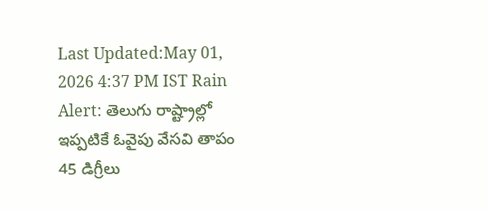Last Updated:May 01, 2026 4:37 PM IST Rain Alert: తెలుగు రాష్ట్రాల్లో ఇప్పటికే ఓవైపు వేసవి తాపం 45 డిగ్రీలు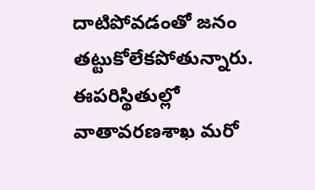దాటిపోవడంతో జనం తట్టుకోలేకపోతున్నారు. ఈపరిస్థితుల్లో వాతావరణశాఖ మరో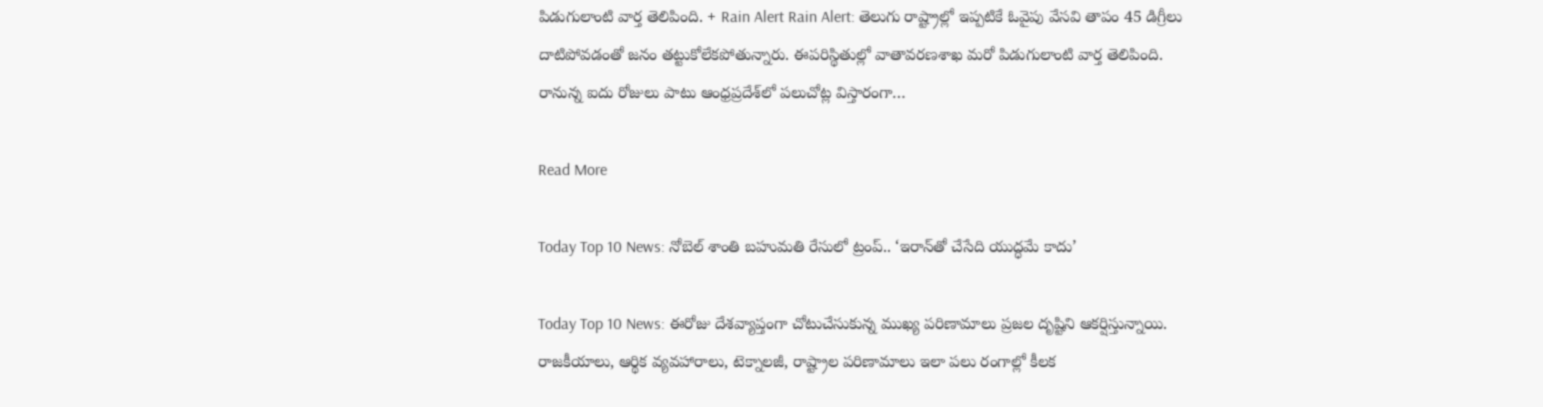పిడుగులాంటి వార్త తెలిపింది. + Rain Alert Rain Alert: తెలుగు రాష్ట్రాల్లో ఇప్పటికే ఓవైపు వేసవి తాపం 45 డిగ్రీలు దాటిపోవడంతో జనం తట్టుకోలేకపోతున్నారు. ఈపరిస్థితుల్లో వాతావరణశాఖ మరో పిడుగులాంటి వార్త తెలిపింది. రానున్న ఐదు రోజులు పాటు ఆంధ్రప్రదేశ్‌లో పలుచోట్ల విస్తారంగా…

Read More

Today Top 10 News: నోబెల్ శాంతి బహుమతి రేసులో ట్రంప్.. ‘ఇరాన్‌తో చేసేది యుద్ధమే కాదు’

Today Top 10 News: ఈరోజు దేశవ్యాప్తంగా చోటుచేసుకున్న ముఖ్య పరిణామాలు ప్రజల దృష్టిని ఆకర్షిస్తున్నాయి. రాజకీయాలు, ఆర్థిక వ్యవహారాలు, టెక్నాలజీ, రాష్ట్రాల పరిణామాలు ఇలా పలు రంగాల్లో కీలక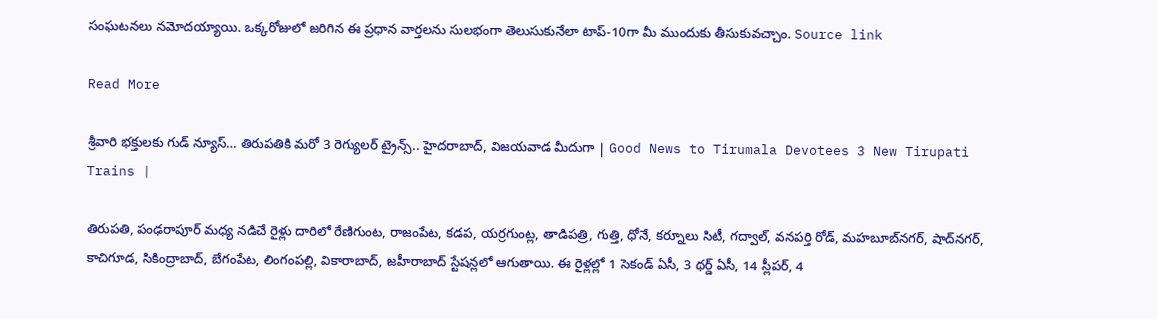సంఘటనలు నమోదయ్యాయి. ఒక్కరోజులో జరిగిన ఈ ప్రధాన వార్తలను సులభంగా తెలుసుకునేలా టాప్-10గా మీ ముందుకు తీసుకువచ్చాం. Source link

Read More

శ్రీవారి భక్తులకు గుడ్ న్యూస్… తిరుపతికి మరో 3 రెగ్యులర్ ట్రైన్స్.. హైదరాబాద్, విజయవాడ మీదుగా | Good News to Tirumala Devotees 3 New Tirupati Trains |

తిరుపతి, పంఢరాపూర్ మధ్య నడిచే రైళ్లు దారిలో రేణిగుంట, రాజంపేట, కడప, యర్రగుంట్ల, తాడిపత్రి, గుత్తి, ధోనే, కర్నూలు సిటీ, గద్వాల్, వనపర్తి రోడ్, మహబూబ్‌నగర్, షాద్‌నగర్, కాచిగూడ, సికింద్రాబాద్, బేగంపేట, లింగంపల్లి, వికారాబాద్, జహీరాబాద్ స్టేషన్లలో ఆగుతాయి. ఈ రైళ్లల్లో 1 సెకండ్ ఏసీ, 3 థర్డ్ ఏసీ, 14 స్లీపర్, 4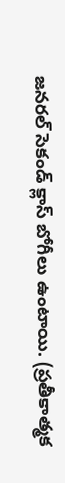జనరల్ సెకండ్ క్లాస్ బోగీలు ఉంటాయి. (ప్రతీకాత్మక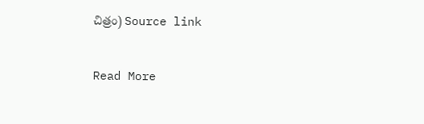చిత్రం) Source link

Read More